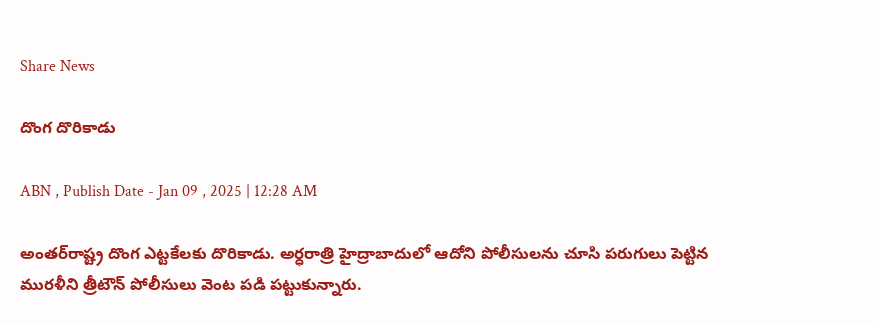Share News

దొంగ దొరికాడు

ABN , Publish Date - Jan 09 , 2025 | 12:28 AM

అంతర్‌రాష్ట్ర దొంగ ఎట్టకేలకు దొరికాడు. అర్ధరాత్రి హైద్రాబాదులో ఆదోని పోలీసులను చూసి పరుగులు పెట్టిన మురళీని త్రీటౌన్‌ పోలీసులు వెంట పడి పట్టుకున్నారు.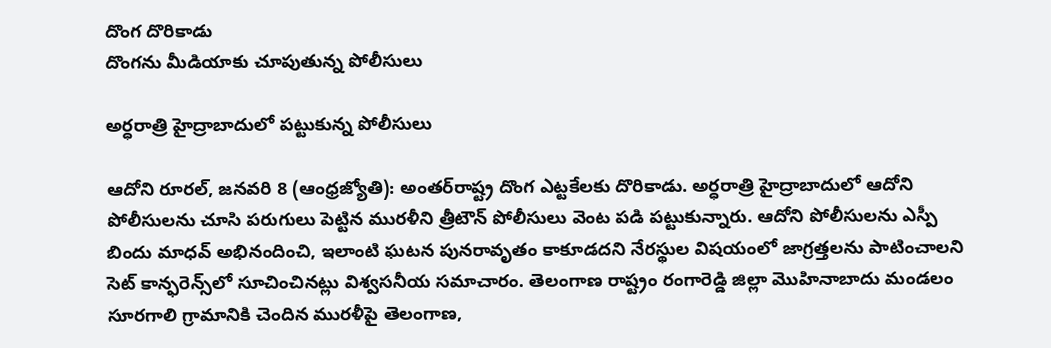దొంగ దొరికాడు
దొంగను మీడియాకు చూపుతున్న పోలీసులు

అర్ధరాత్రి హైద్రాబాదులో పట్టుకున్న పోలీసులు

ఆదోని రూరల్‌, జనవరి 8 (ఆంధ్రజ్యోతి): అంతర్‌రాష్ట్ర దొంగ ఎట్టకేలకు దొరికాడు. అర్ధరాత్రి హైద్రాబాదులో ఆదోని పోలీసులను చూసి పరుగులు పెట్టిన మురళీని త్రీటౌన్‌ పోలీసులు వెంట పడి పట్టుకున్నారు. ఆదోని పోలీసులను ఎస్పీ బిందు మాధవ్‌ అభినందించి, ఇలాంటి ఘటన పునరావృతం కాకూడదని నేరస్థుల విషయంలో జాగ్రత్తలను పాటించాలని సెట్‌ కాన్ఫరెన్స్‌లో సూచించినట్లు విశ్వసనీయ సమాచారం. తెలంగాణ రాష్ట్రం రంగారెడ్డి జిల్లా మొహినాబాదు మండలం సూరగాలి గ్రామానికి చెందిన మురళీపై తెలంగాణ,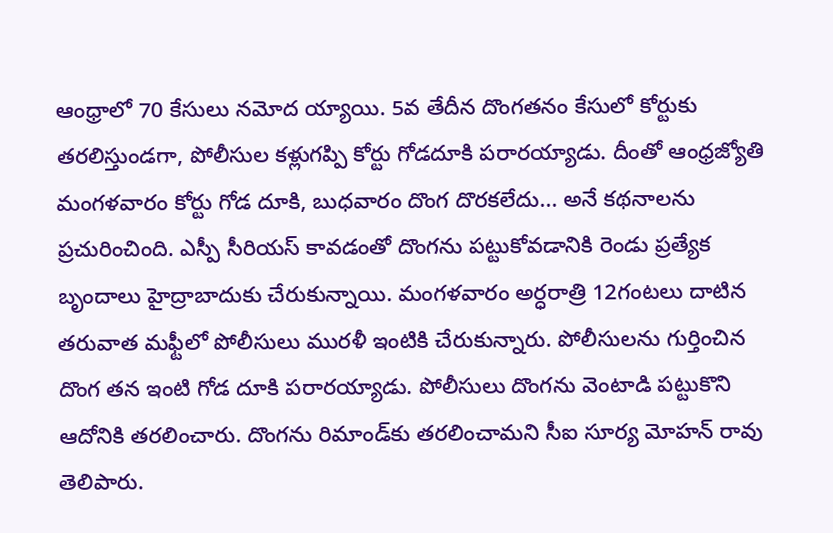ఆంధ్రాలో 70 కేసులు నమోద య్యాయి. 5వ తేదీన దొంగతనం కేసులో కోర్టుకు తరలిస్తుండగా, పోలీసుల కళ్లుగప్పి కోర్టు గోడదూకి పరారయ్యాడు. దీంతో ఆంధ్రజ్యోతి మంగళవారం కోర్టు గోడ దూకి, బుధవారం దొంగ దొరకలేదు... అనే కథనాలను ప్రచురించింది. ఎస్పీ సీరియస్‌ కావడంతో దొంగను పట్టుకోవడానికి రెండు ప్రత్యేక బృందాలు హైద్రాబాదుకు చేరుకున్నాయి. మంగళవారం అర్ధరాత్రి 12గంటలు దాటిన తరువాత మఫ్టీలో పోలీసులు మురళీ ఇంటికి చేరుకున్నారు. పోలీసులను గుర్తించిన దొంగ తన ఇంటి గోడ దూకి పరారయ్యాడు. పోలీసులు దొంగను వెంటాడి పట్టుకొని ఆదోనికి తరలించారు. దొంగను రిమాండ్‌కు తరలించామని సీఐ సూర్య మోహన్‌ రావు తెలిపారు.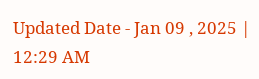Updated Date - Jan 09 , 2025 | 12:29 AM